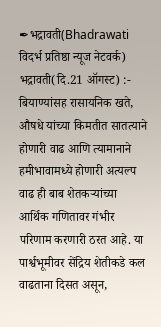✒भद्रावती(Bhadrawati विदर्भ प्रतिष्ठा न्यूज नेटवर्क)
भद्रावती(दि.21 ऑगस्ट) :- बियाण्यांसह रासायनिक खते, औषधे यांच्या किमतीत सातत्याने होणारी वाढ आणि त्यामानाने हमीभावामध्ये होणारी अत्यल्प वाढ ही बाब शेतकऱ्यांच्या आर्थिक गणितावर गंभीर परिणाम करणारी ठरत आहे. या पार्श्वभूमीवर सेंद्रिय शेतीकडे कल वाढताना दिसत असून,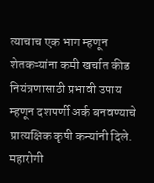त्याचाच एक भाग म्हणून शेतकऱ्यांना कमी खर्चात कीड नियंत्रणासाठी प्रभावी उपाय म्हणून दशपर्णी अर्क बनवण्याचे प्रात्यक्षिक कृषी कन्यांनी दिले.
महारोगी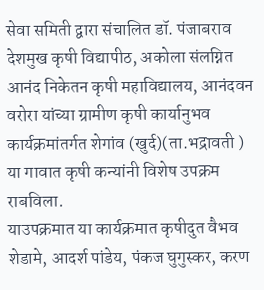सेवा समिती द्वारा संचालित डॉ. पंजाबराव देशमुख कृषी विद्यापीठ, अकोला संलग्नित आनंद निकेतन कृषी महाविद्यालय, आनंदवन वरोरा यांच्या ग्रामीण कृषी कार्यानुभव कार्यक्रमांतर्गत शेगांव (खुर्द)(ता.भद्रावती ) या गावात कृषी कन्यांनी विशेष उपक्रम राबविला.
याउपक्रमात या कार्यक्रमात कृषीदुत वैभव शेडामे, आदर्श पांडेय, पंकज घुगुस्कर, करण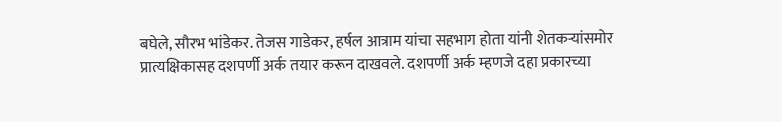बघेले, सौरभ भांडेकर. तेजस गाडेकर, हर्षल आत्राम यांचा सहभाग होता यांनी शेतकऱ्यांसमोर प्रात्यक्षिकासह दशपर्णी अर्क तयार करून दाखवले. दशपर्णी अर्क म्हणजे दहा प्रकारच्या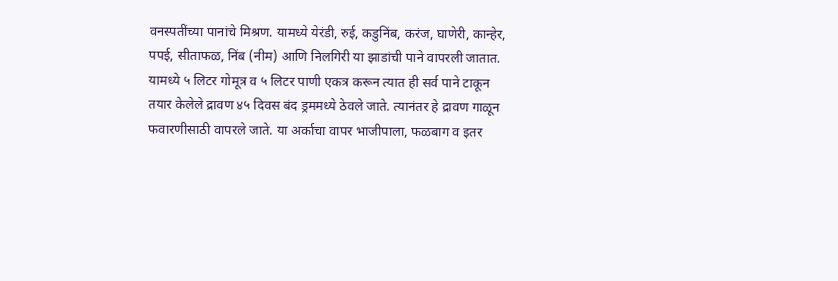वनस्पतींच्या पानांचे मिश्रण. यामध्ये येरंडी, रुई, कडुनिंब, करंज, घाणेरी, कान्हेर, पपई, सीताफळ, निंब (नीम) आणि निलगिरी या झाडांची पाने वापरली जातात.
यामध्ये ५ लिटर गोमूत्र व ५ लिटर पाणी एकत्र करून त्यात ही सर्व पाने टाकून तयार केलेले द्रावण ४५ दिवस बंद ड्रममध्ये ठेवले जाते. त्यानंतर हे द्रावण गाळून फवारणीसाठी वापरले जाते. या अर्काचा वापर भाजीपाला, फळबाग व इतर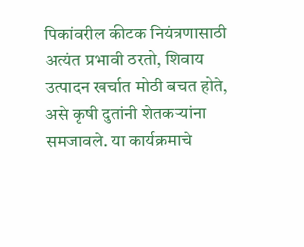पिकांवरील कीटक नियंत्रणासाठी अत्यंत प्रभावी ठरतो, शिवाय उत्पादन खर्चात मोठी बचत होते, असे कृषी दुतांनी शेतकऱ्यांना समजावले. या कार्यक्रमाचे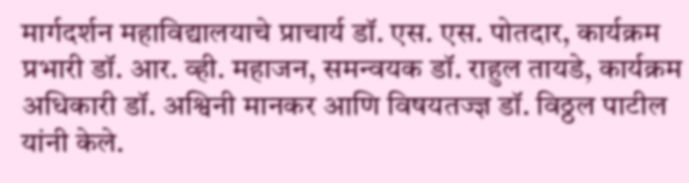मार्गदर्शन महाविद्यालयाचे प्राचार्य डॉ. एस. एस. पोतदार, कार्यक्रम प्रभारी डॉ. आर. व्ही. महाजन, समन्वयक डॉ. राहुल तायडे, कार्यक्रम अधिकारी डॉ. अश्विनी मानकर आणि विषयतज्ज्ञ डॉ. विठ्ठल पाटील यांनी केले.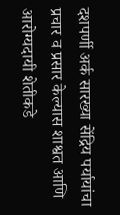दशपर्णी अर्क सारख्या सेंद्रिय पर्यायांचा प्रचार व प्रसार केल्यास शाश्वत आणि आरोग्यदायी शेतीकडे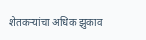शेतकऱ्यांचा अधिक झुकाव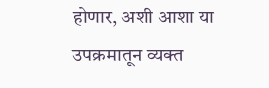होणार, अशी आशा या उपक्रमातून व्यक्त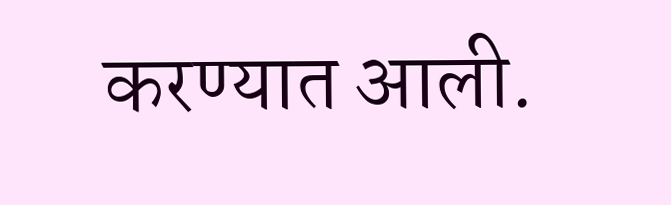करण्यात आली.